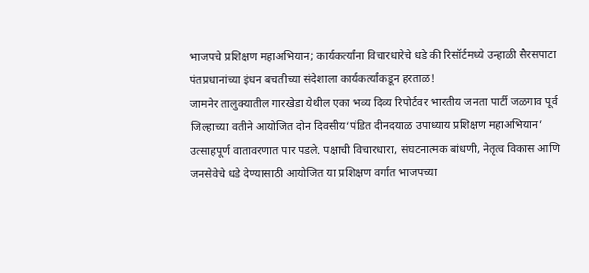भाजपचे प्रशिक्षण महाअभियान; कार्यकर्त्यांना विचारधारेचे धडे की रिसॉर्टमध्ये उन्हाळी सैरसपाटा
पंतप्रधानांच्या इंधन बचतीच्या संदेशाला कार्यकर्त्यांकडून हरताळ!
जामनेर तालुक्यातील गारखेडा येथील एका भव्य दिव्य रिपोर्टवर भारतीय जनता पार्टी जळगाव पूर्व जिल्हाच्या वतीने आयोजित दोन दिवसीय‘पंडित दीनदयाळ उपाध्याय प्रशिक्षण महाअभियान’ उत्साहपूर्ण वातावरणात पार पडले. पक्षाची विचारधारा, संघटनात्मक बांधणी, नेतृत्व विकास आणि जनसेवेचे धडे देण्यासाठी आयोजित या प्रशिक्षण वर्गात भाजपच्या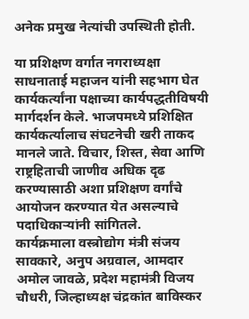अनेक प्रमुख नेत्यांची उपस्थिती होती.

या प्रशिक्षण वर्गात नगराध्यक्षा साधनाताई महाजन यांनी सहभाग घेत कार्यकर्त्यांना पक्षाच्या कार्यपद्धतीविषयी मार्गदर्शन केले. भाजपमध्ये प्रशिक्षित कार्यकर्त्यालाच संघटनेची खरी ताकद मानले जाते. विचार, शिस्त, सेवा आणि राष्ट्रहिताची जाणीव अधिक दृढ करण्यासाठी अशा प्रशिक्षण वर्गांचे आयोजन करण्यात येत असल्याचे पदाधिकाऱ्यांनी सांगितले.
कार्यक्रमाला वस्त्रोद्योग मंत्री संजय सावकारे, अनुप अग्रवाल, आमदार अमोल जावळे, प्रदेश महामंत्री विजय चौधरी, जिल्हाध्यक्ष चंद्रकांत बाविस्कर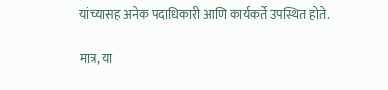यांच्यासह अनेक पदाधिकारी आणि कार्यकर्ते उपस्थित होते.

मात्र, या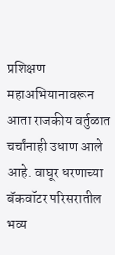प्रशिक्षण महाअभियानावरून आता राजकीय वर्तुळात चर्चांनाही उधाण आले आहे. वाघूर धरणाच्या बॅकवॉटर परिसरातील भव्य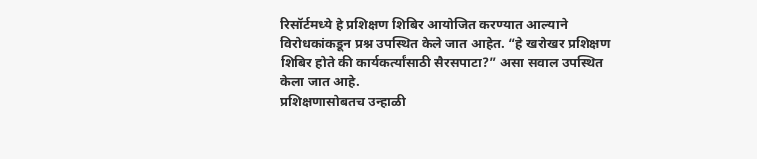रिसॉर्टमध्ये हे प्रशिक्षण शिबिर आयोजित करण्यात आल्याने विरोधकांकडून प्रश्न उपस्थित केले जात आहेत. “हे खरोखर प्रशिक्षण शिबिर होते की कार्यकर्त्यांसाठी सैरसपाटा?” असा सवाल उपस्थित केला जात आहे.
प्रशिक्षणासोबतच उन्हाळी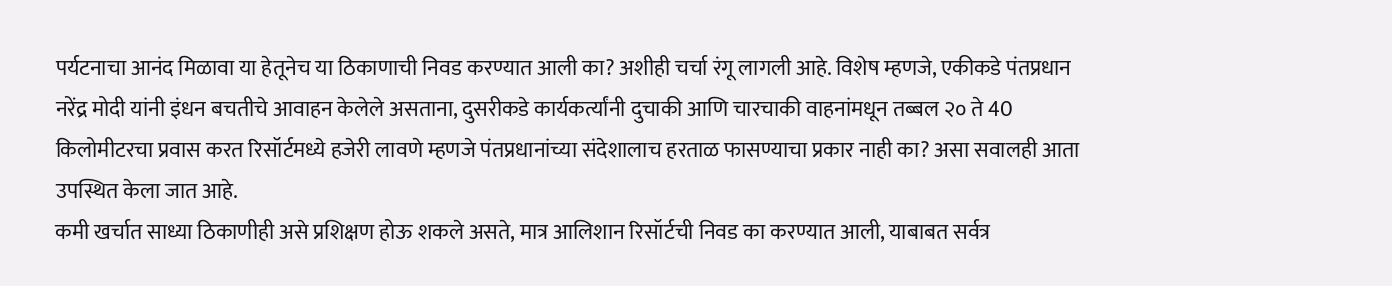पर्यटनाचा आनंद मिळावा या हेतूनेच या ठिकाणाची निवड करण्यात आली का? अशीही चर्चा रंगू लागली आहे. विशेष म्हणजे, एकीकडे पंतप्रधान नरेंद्र मोदी यांनी इंधन बचतीचे आवाहन केलेले असताना, दुसरीकडे कार्यकर्त्यांनी दुचाकी आणि चारचाकी वाहनांमधून तब्बल २० ते 40 किलोमीटरचा प्रवास करत रिसॉर्टमध्ये हजेरी लावणे म्हणजे पंतप्रधानांच्या संदेशालाच हरताळ फासण्याचा प्रकार नाही का? असा सवालही आता उपस्थित केला जात आहे.
कमी खर्चात साध्या ठिकाणीही असे प्रशिक्षण होऊ शकले असते, मात्र आलिशान रिसॉर्टची निवड का करण्यात आली, याबाबत सर्वत्र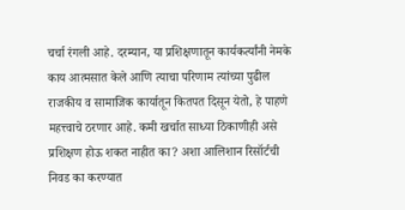चर्चा रंगली आहे. दरम्यान, या प्रशिक्षणातून कार्यकर्त्यांनी नेमके काय आत्मसात केले आणि त्याचा परिणाम त्यांच्या पुढील राजकीय व सामाजिक कार्यातून कितपत दिसून येतो, हे पाहणे महत्त्वाचे ठरणार आहे. कमी खर्चात साध्या ठिकाणीही असे प्रशिक्षण होऊ शकत नाहीत का? अशा आलिशान रिसॉर्टची निवड का करण्यात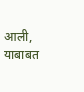आली, याबाबत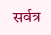सर्वत्र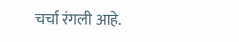चर्चा रंगली आहे.